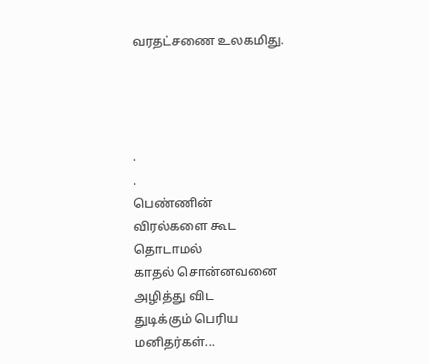வரதட்சணை உலகமிது.




.
.
பெண்ணின்
விரல்களை கூட
தொடாமல்
காதல் சொன்னவனை
அழித்து விட
துடிக்கும் பெரிய
மனிதர்கள்...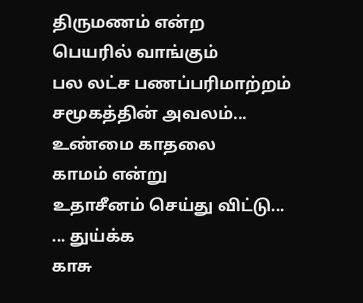திருமணம் என்ற
பெயரில் வாங்கும்
பல லட்ச பணப்பரிமாற்றம்
சமூகத்தின் அவலம்...
உண்மை காதலை
காமம் என்று
உதாசீனம் செய்து விட்டு...
... துய்க்க
காசு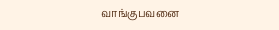வாங்குபவனை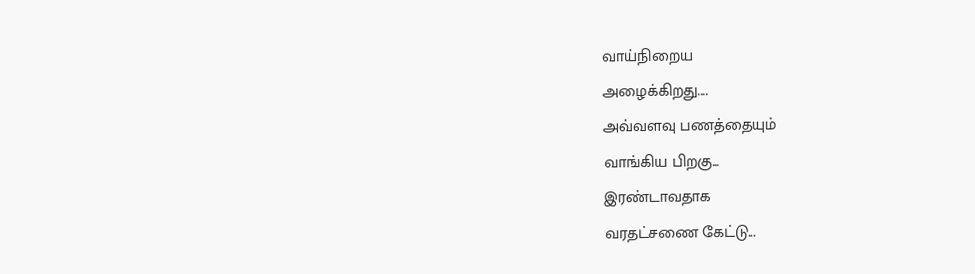வாய்நிறைய
அழைக்கிறது....
அவ்வளவு பணத்தையும்
வாங்கிய பிறகு...
இரண்டாவதாக
வரதட்சணை கேட்டு...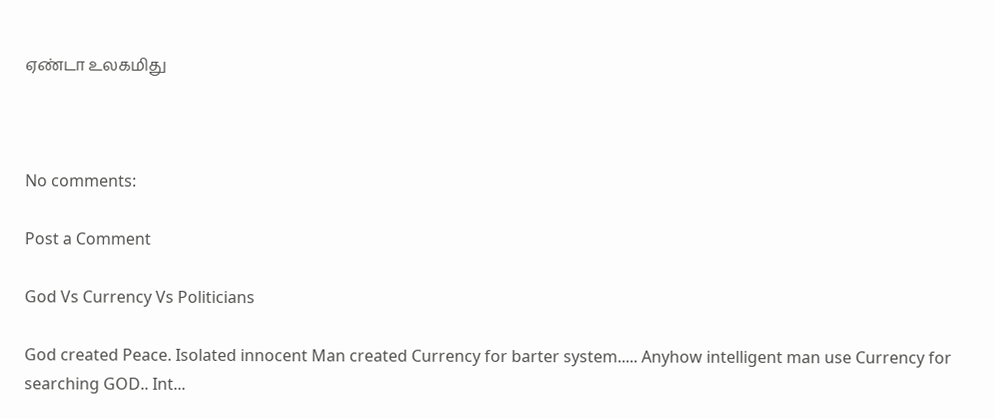ஏண்டா உலகமிது



No comments:

Post a Comment

God Vs Currency Vs Politicians

God created Peace. Isolated innocent Man created Currency for barter system..... Anyhow intelligent man use Currency for searching GOD.. Int...